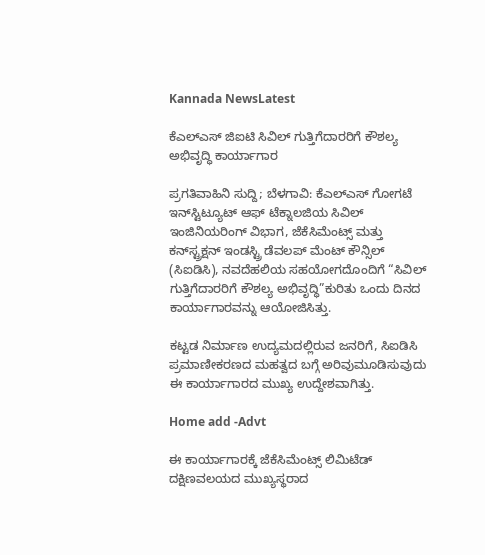Kannada NewsLatest

ಕೆಎಲ್‌ಎಸ್ ಜಿಐಟಿ ಸಿವಿಲ್ ಗುತ್ತಿಗೆದಾರರಿಗೆ ಕೌಶಲ್ಯ ಅಭಿವೃದ್ಧಿ ಕಾರ್ಯಾಗಾರ

ಪ್ರಗತಿವಾಹಿನಿ ಸುದ್ದಿ; ಬೆಳಗಾವಿ: ಕೆಎಲ್‌ಎಸ್ ಗೋಗಟೆ ಇನ್‌ಸ್ಟಿಟ್ಯೂಟ್ ಆಫ್ ಟೆಕ್ನಾಲಜಿಯ ಸಿವಿಲ್ ಇಂಜಿನಿಯರಿಂಗ್ ವಿಭಾಗ, ಜೆಕೆಸಿಮೆಂಟ್ಸ್ ಮತ್ತು ಕನ್‌ಸ್ಟ್ರಕ್ಷನ್ ಇಂಡಸ್ಟ್ರಿ ಡೆವಲಪ್‌ ಮೆಂಟ್ ಕೌನ್ಸಿಲ್ (ಸಿಐಡಿಸಿ), ನವದೆಹಲಿಯ ಸಹಯೋಗದೊಂದಿಗೆ “ಸಿವಿಲ್ ಗುತ್ತಿಗೆದಾರರಿಗೆ ಕೌಶಲ್ಯ ಅಭಿವೃದ್ಧಿ”ಕುರಿತು ಒಂದು ದಿನದ ಕಾರ್ಯಾಗಾರವನ್ನು ಆಯೋಜಿಸಿತ್ತು.

ಕಟ್ಟಡ ನಿರ್ಮಾಣ ಉದ್ಯಮದಲ್ಲಿರುವ ಜನರಿಗೆ, ಸಿಐಡಿಸಿ ಪ್ರಮಾಣೀಕರಣದ ಮಹತ್ವದ ಬಗ್ಗೆ ಅರಿವುಮೂಡಿಸುವುದು ಈ ಕಾರ್ಯಾಗಾರದ ಮುಖ್ಯ ಉದ್ದೇಶವಾಗಿತ್ತು.

Home add -Advt

ಈ ಕಾರ್ಯಾಗಾರಕ್ಕೆ ಜೆಕೆಸಿಮೆಂಟ್ಸ್ ಲಿಮಿಟೆಡ್‌ ದಕ್ಷಿಣವಲಯದ ಮುಖ್ಯಸ್ಥರಾದ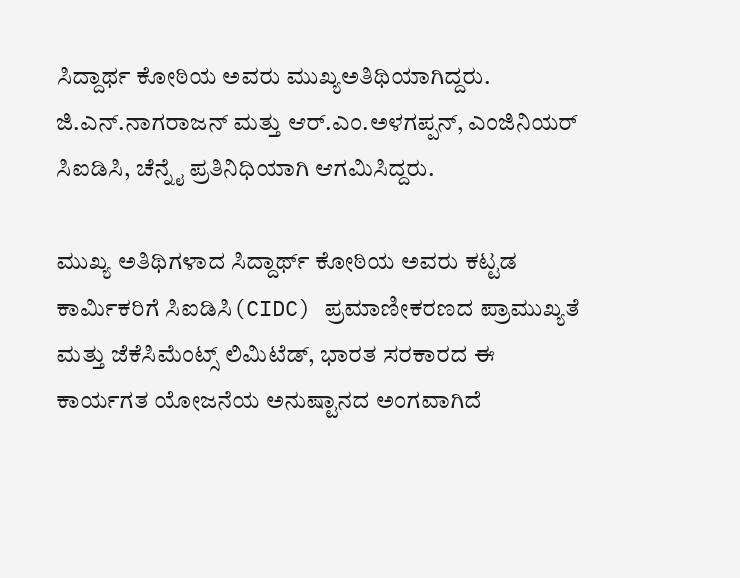ಸಿದ್ದಾರ್ಥ ಕೋಠಿಯ ಅವರು ಮುಖ್ಯಅತಿಥಿಯಾಗಿದ್ದರು. ಜಿ.ಎನ್.ನಾಗರಾಜನ್ ಮತ್ತು ಆರ್.ಎಂ.ಅಳಗಪ್ಪನ್, ಎಂಜಿನಿಯರ್‌ ಸಿಐಡಿಸಿ, ಚೆನ್ನೈ ಪ್ರತಿನಿಧಿಯಾಗಿ ಆಗಮಿಸಿದ್ದರು.

ಮುಖ್ಯ ಅತಿಥಿಗಳಾದ ಸಿದ್ದಾರ್ಥ್ ಕೋಠಿಯ ಅವರು ಕಟ್ಟಡ ಕಾರ್ಮಿಕರಿಗೆ ಸಿಐಡಿಸಿ(CIDC) ಪ್ರಮಾಣೀಕರಣದ ಪ್ರಾಮುಖ್ಯತೆ ಮತ್ತು ಜೆಕೆಸಿಮೆಂಟ್ಸ್ ಲಿಮಿಟೆಡ್, ಭಾರತ ಸರಕಾರದ ಈ ಕಾರ್ಯಗತ ಯೋಜನೆಯ ಅನುಷ್ಟಾನದ ಅಂಗವಾಗಿದೆ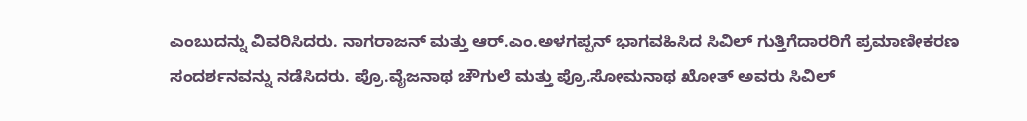ಎಂಬುದನ್ನು ವಿವರಿಸಿದರು. ನಾಗರಾಜನ್ ಮತ್ತು ಆರ್.ಎಂ.ಅಳಗಪ್ಪನ್ ಭಾಗವಹಿಸಿದ ಸಿವಿಲ್ ಗುತ್ತಿಗೆದಾರರಿಗೆ ಪ್ರಮಾಣೀಕರಣ ಸಂದರ್ಶನವನ್ನು ನಡೆಸಿದರು. ಪ್ರೊ.ವೈಜನಾಥ ಚೌಗುಲೆ ಮತ್ತು ಪ್ರೊ.ಸೋಮನಾಥ ಖೋತ್ ಅವರು ಸಿವಿಲ್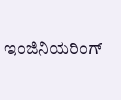ಇಂಜಿನಿಯರಿಂಗ್‌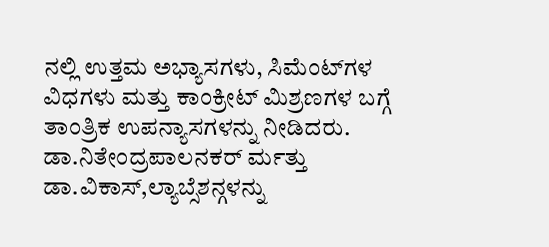ನಲ್ಲಿ ಉತ್ತಮ ಅಭ್ಯಾಸಗಳು, ಸಿಮೆಂಟ್‌ಗಳ ವಿಧಗಳು ಮತ್ತು ಕಾಂಕ್ರೀಟ್‌ ಮಿಶ್ರಣಗಳ ಬಗ್ಗೆ ತಾಂತ್ರಿಕ ಉಪನ್ಯಾಸಗಳನ್ನು ನೀಡಿದರು. ಡಾ.ನಿತೇಂದ್ರಪಾಲನಕರ್ ರ್ಮತ್ತು ಡಾ.ವಿಕಾಸ್,ಲ್ಯಾಬ್ಸೆಶನ್ಗಳನ್ನು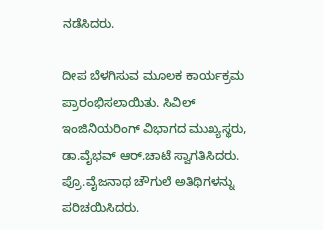ನಡೆಸಿದರು.

ದೀಪ ಬೆಳಗಿಸುವ ಮೂಲಕ ಕಾರ್ಯಕ್ರಮ ಪ್ರಾರಂಭಿಸಲಾಯಿತು. ಸಿವಿಲ್ ಇಂಜಿನಿಯರಿಂಗ್ ವಿಭಾಗದ ಮುಖ್ಯಸ್ಥರು, ಡಾ.ವೈಭವ್ ಆರ್.ಚಾಟೆ ಸ್ವಾಗತಿಸಿದರು. ಪ್ರೊ.ವೈಜನಾಥ ಚೌಗುಲೆ ಅತಿಥಿಗಳನ್ನು ಪರಿಚಯಿಸಿದರು.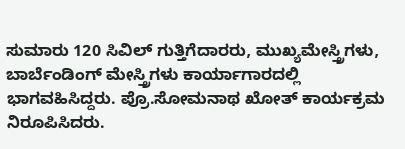ಸುಮಾರು 120 ಸಿವಿಲ್ ಗುತ್ತಿಗೆದಾರರು, ಮುಖ್ಯಮೇಸ್ತ್ರಿಗಳು, ಬಾರ್ಬೆಂಡಿಂಗ್ ಮೇಸ್ತ್ರಿಗಳು ಕಾರ್ಯಾಗಾರದಲ್ಲಿ ಭಾಗವಹಿಸಿದ್ದರು. ಪ್ರೊ.ಸೋಮನಾಥ ಖೋತ್ ಕಾರ್ಯಕ್ರಮ ನಿರೂಪಿಸಿದರು.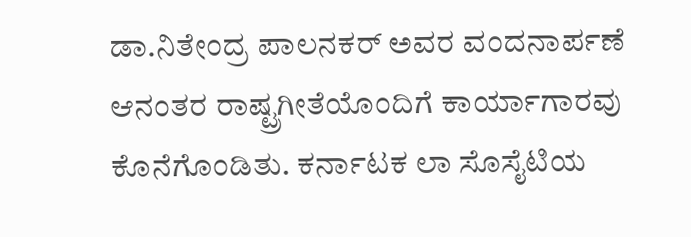ಡಾ.ನಿತೇಂದ್ರ ಪಾಲನಕರ್ ಅವರ ವಂದನಾರ್ಪಣೆ ಆನಂತರ ರಾಷ್ಟ್ರಗೀತೆಯೊಂದಿಗೆ ಕಾರ್ಯಾಗಾರವು ಕೊನೆಗೊಂಡಿತು. ಕರ್ನಾಟಕ ಲಾ ಸೊಸೈಟಿಯ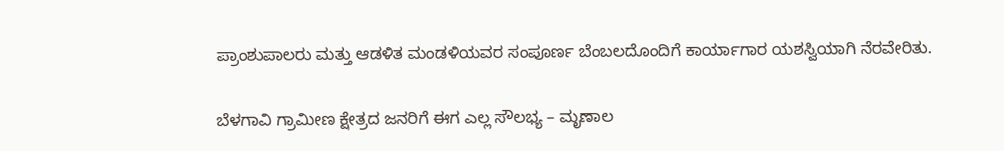ಪ್ರಾಂಶುಪಾಲರು ಮತ್ತು ಆಡಳಿತ ಮಂಡಳಿಯವರ ಸಂಪೂರ್ಣ ಬೆಂಬಲದೊಂದಿಗೆ ಕಾರ್ಯಾಗಾರ ಯಶಸ್ವಿಯಾಗಿ ನೆರವೇರಿತು.

ಬೆಳಗಾವಿ ಗ್ರಾಮೀಣ ಕ್ಷೇತ್ರದ ಜನರಿಗೆ ಈಗ ಎಲ್ಲ ಸೌಲಭ್ಯ – ಮೃಣಾಲ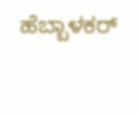ಹೆಬ್ಬಾಳಕರ್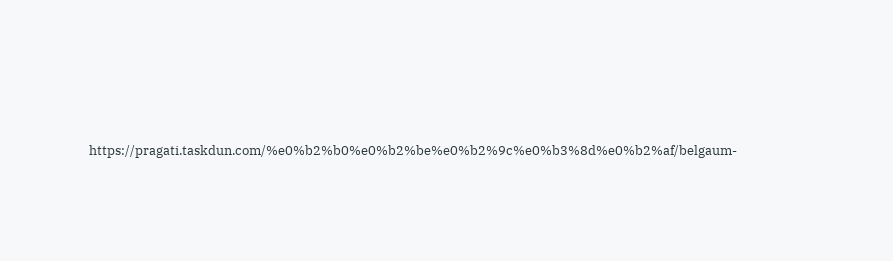https://pragati.taskdun.com/%e0%b2%b0%e0%b2%be%e0%b2%9c%e0%b3%8d%e0%b2%af/belgaum-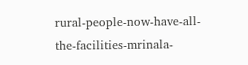rural-people-now-have-all-the-facilities-mrinala-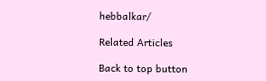hebbalkar/

Related Articles

Back to top button